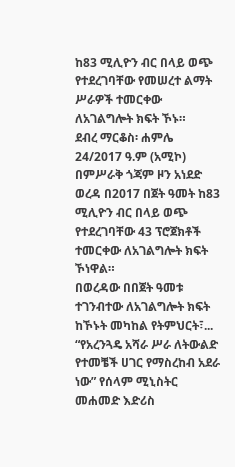ከ83 ሚሊዮን ብር በላይ ወጭ የተደረገባቸው የመሠረተ ልማት ሥራዎች ተመርቀው ለአገልግሎት ክፍት ኾኑ።
ደብረ ማርቆስ፡ ሐምሌ 24/2017 ዓ.ም (አሚኮ) በምሥራቅ ጎጃም ዞን አነደድ ወረዳ በ2017 በጀት ዓመት ከ83 ሚሊዮን ብር በላይ ወጭ የተደረገባቸው 43 ፕሮጀክቶች ተመርቀው ለአገልግሎት ክፍት ኾነዋል።
በወረዳው በበጀት ዓመቱ ተገንብተው ለአገልግሎት ክፍት ከኾኑት መካከል የትምህርት፣...
“የአረንጓዴ አሻራ ሥራ ለትውልድ የተመቼች ሀገር የማስረከብ አደራ ነው” የሰላም ሚኒስትር መሐመድ እድሪስ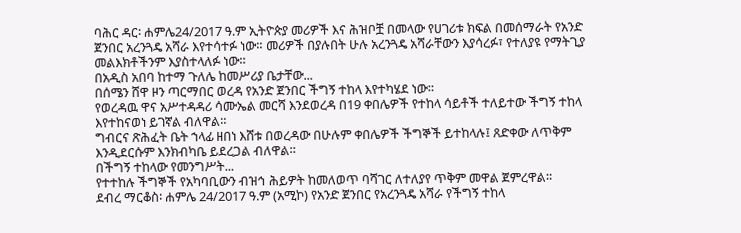ባሕር ዳር፡ ሐምሌ24/2017 ዓ.ም ኢትዮጵያ መሪዎች እና ሕዝቦቿ በመላው የሀገሪቱ ክፍል በመሰማራት የአንድ ጀንበር አረንጓዴ አሻራ እየተሳተፉ ነው። መሪዎች በያሉበት ሁሉ አረንጓዴ አሻራቸውን እያሳረፉ፣ የተለያዩ የማትጊያ መልእክቶችንም እያስተላለፉ ነው።
በአዲስ አበባ ከተማ ጉለሌ ከመሥሪያ ቤታቸው...
በሰሜን ሸዋ ዞን ጣርማበር ወረዳ የአንድ ጀንበር ችግኝ ተከላ እየተካሄደ ነው።
የወረዳዉ ዋና አሥተዳዳሪ ሳሙኤል መርሻ እንደወረዳ በ19 ቀበሌዎች የተከላ ሳይቶች ተለይተው ችግኝ ተከላ እየተከናወነ ይገኛል ብለዋል።
ግብርና ጽሕፈት ቤት ኀላፊ ዘበነ እሸቱ በወረዳው በሁሉም ቀበሌዎች ችግኞች ይተከላሉ፤ ጸድቀው ለጥቅም እንዲደርሱም እንክብካቤ ይደረጋል ብለዋል።
በችግኝ ተከላው የመንግሥት...
የተተከሉ ችግኞች የአካባቢውን ብዝኅ ሕይዎት ከመለወጥ ባሻገር ለተለያየ ጥቅም መዋል ጀምረዋል።
ደብረ ማርቆስ፡ ሐምሌ 24/2017 ዓ.ም (አሚኮ) የአንድ ጀንበር የአረንጓዴ አሻራ የችግኝ ተከላ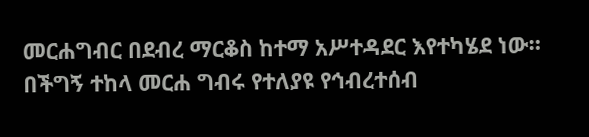መርሐግብር በደብረ ማርቆስ ከተማ አሥተዳደር እየተካሄደ ነው።
በችግኝ ተከላ መርሐ ግብሩ የተለያዩ የኅብረተሰብ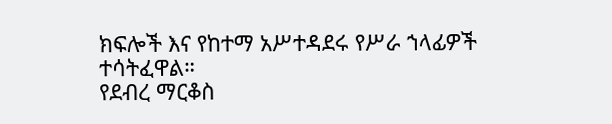ክፍሎች እና የከተማ አሥተዳደሩ የሥራ ኀላፊዎች ተሳትፈዋል።
የደብረ ማርቆስ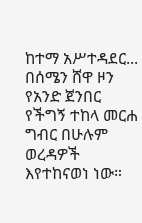ከተማ አሥተዳደር...
በሰሜን ሸዋ ዞን የአንድ ጀንበር የችግኝ ተከላ መርሐ ግብር በሁሉም ወረዳዎች እየተከናወነ ነው።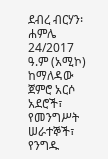ደብረ ብርሃን፡ ሐምሌ 24/2017 ዓ.ም (አሚኮ) ከማለዳው ጀምሮ አርሶ አደሮች፣ የመንግሥት ሠራተኞች፣ የንግዱ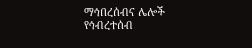ማኅበረሰብና ሌሎች የኅብረተሰብ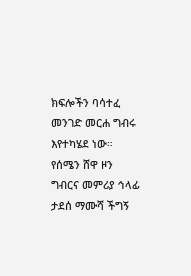ክፍሎችን ባሳተፈ መንገድ መርሐ ግብሩ እየተካሄደ ነው።
የሰሜን ሸዋ ዞን ግብርና መምሪያ ኅላፊ ታደሰ ማሙሻ ችግኝ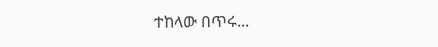ተከላው በጥሩ...